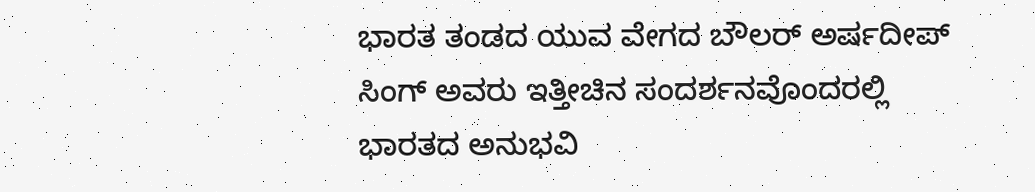ಭಾರತ ತಂಡದ ಯುವ ವೇಗದ ಬೌಲರ್ ಅರ್ಷದೀಪ್ ಸಿಂಗ್ ಅವರು ಇತ್ತೀಚಿನ ಸಂದರ್ಶನವೊಂದರಲ್ಲಿ ಭಾರತದ ಅನುಭವಿ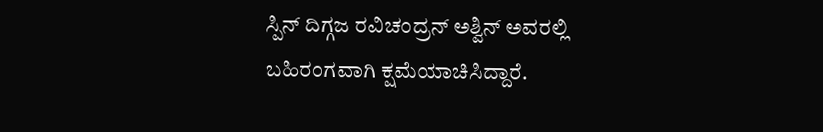ಸ್ಪಿನ್ ದಿಗ್ಗಜ ರವಿಚಂದ್ರನ್ ಅಶ್ವಿನ್ ಅವರಲ್ಲಿ ಬಹಿರಂಗವಾಗಿ ಕ್ಷಮೆಯಾಚಿಸಿದ್ದಾರೆ.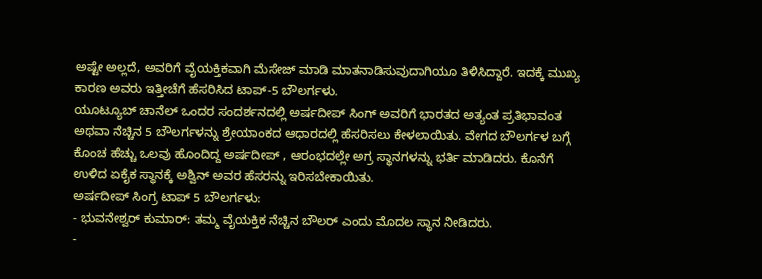ಅಷ್ಟೇ ಅಲ್ಲದೆ, ಅವರಿಗೆ ವೈಯಕ್ತಿಕವಾಗಿ ಮೆಸೇಜ್ ಮಾಡಿ ಮಾತನಾಡಿಸುವುದಾಗಿಯೂ ತಿಳಿಸಿದ್ದಾರೆ. ಇದಕ್ಕೆ ಮುಖ್ಯ ಕಾರಣ ಅವರು ಇತ್ತೀಚೆಗೆ ಹೆಸರಿಸಿದ ಟಾಪ್-5 ಬೌಲರ್ಗಳು.
ಯೂಟ್ಯೂಬ್ ಚಾನೆಲ್ ಒಂದರ ಸಂದರ್ಶನದಲ್ಲಿ ಅರ್ಷದೀಪ್ ಸಿಂಗ್ ಅವರಿಗೆ ಭಾರತದ ಅತ್ಯಂತ ಪ್ರತಿಭಾವಂತ ಅಥವಾ ನೆಚ್ಚಿನ 5 ಬೌಲರ್ಗಳನ್ನು ಶ್ರೇಯಾಂಕದ ಆಧಾರದಲ್ಲಿ ಹೆಸರಿಸಲು ಕೇಳಲಾಯಿತು. ವೇಗದ ಬೌಲರ್ಗಳ ಬಗ್ಗೆ ಕೊಂಚ ಹೆಚ್ಚು ಒಲವು ಹೊಂದಿದ್ದ ಅರ್ಷದೀಪ್ , ಆರಂಭದಲ್ಲೇ ಅಗ್ರ ಸ್ಥಾನಗಳನ್ನು ಭರ್ತಿ ಮಾಡಿದರು. ಕೊನೆಗೆ ಉಳಿದ ಏಕೈಕ ಸ್ಥಾನಕ್ಕೆ ಅಶ್ವಿನ್ ಅವರ ಹೆಸರನ್ನು ಇರಿಸಬೇಕಾಯಿತು.
ಅರ್ಷದೀಪ್ ಸಿಂಗ್ರ ಟಾಪ್ 5 ಬೌಲರ್ಗಳು:
- ಭುವನೇಶ್ವರ್ ಕುಮಾರ್: ತಮ್ಮ ವೈಯಕ್ತಿಕ ನೆಚ್ಚಿನ ಬೌಲರ್ ಎಂದು ಮೊದಲ ಸ್ಥಾನ ನೀಡಿದರು.
-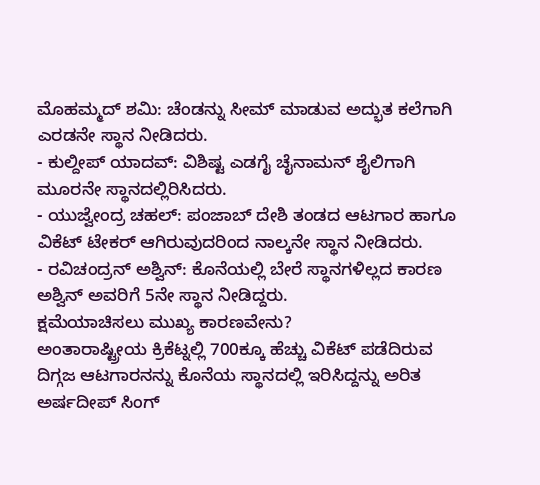ಮೊಹಮ್ಮದ್ ಶಮಿ: ಚೆಂಡನ್ನು ಸೀಮ್ ಮಾಡುವ ಅದ್ಭುತ ಕಲೆಗಾಗಿ ಎರಡನೇ ಸ್ಥಾನ ನೀಡಿದರು.
- ಕುಲ್ದೀಪ್ ಯಾದವ್: ವಿಶಿಷ್ಟ ಎಡಗೈ ಚೈನಾಮನ್ ಶೈಲಿಗಾಗಿ ಮೂರನೇ ಸ್ಥಾನದಲ್ಲಿರಿಸಿದರು.
- ಯುಜ್ವೇಂದ್ರ ಚಹಲ್: ಪಂಜಾಬ್ ದೇಶಿ ತಂಡದ ಆಟಗಾರ ಹಾಗೂ ವಿಕೆಟ್ ಟೇಕರ್ ಆಗಿರುವುದರಿಂದ ನಾಲ್ಕನೇ ಸ್ಥಾನ ನೀಡಿದರು.
- ರವಿಚಂದ್ರನ್ ಅಶ್ವಿನ್: ಕೊನೆಯಲ್ಲಿ ಬೇರೆ ಸ್ಥಾನಗಳಿಲ್ಲದ ಕಾರಣ ಅಶ್ವಿನ್ ಅವರಿಗೆ 5ನೇ ಸ್ಥಾನ ನೀಡಿದ್ದರು.
ಕ್ಷಮೆಯಾಚಿಸಲು ಮುಖ್ಯ ಕಾರಣವೇನು?
ಅಂತಾರಾಷ್ಟ್ರೀಯ ಕ್ರಿಕೆಟ್ನಲ್ಲಿ 700ಕ್ಕೂ ಹೆಚ್ಚು ವಿಕೆಟ್ ಪಡೆದಿರುವ ದಿಗ್ಗಜ ಆಟಗಾರನನ್ನು ಕೊನೆಯ ಸ್ಥಾನದಲ್ಲಿ ಇರಿಸಿದ್ದನ್ನು ಅರಿತ ಅರ್ಷದೀಪ್ ಸಿಂಗ್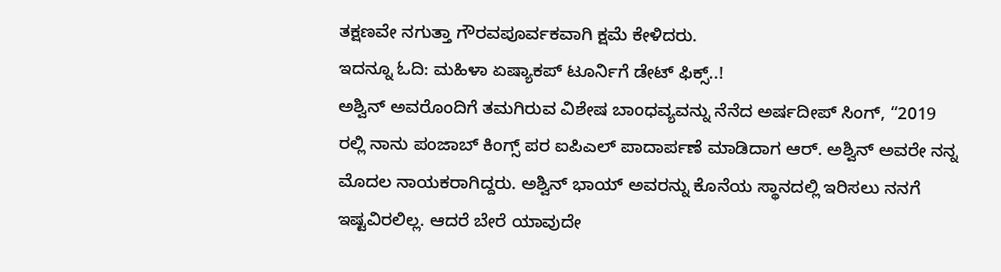ತಕ್ಷಣವೇ ನಗುತ್ತಾ ಗೌರವಪೂರ್ವಕವಾಗಿ ಕ್ಷಮೆ ಕೇಳಿದರು.
ಇದನ್ನೂ ಓದಿ: ಮಹಿಳಾ ಏಷ್ಯಾಕಪ್ ಟೂರ್ನಿಗೆ ಡೇಟ್ ಫಿಕ್ಸ್..!
ಅಶ್ವಿನ್ ಅವರೊಂದಿಗೆ ತಮಗಿರುವ ವಿಶೇಷ ಬಾಂಧವ್ಯವನ್ನು ನೆನೆದ ಅರ್ಷದೀಪ್ ಸಿಂಗ್, “2019 ರಲ್ಲಿ ನಾನು ಪಂಜಾಬ್ ಕಿಂಗ್ಸ್ ಪರ ಐಪಿಎಲ್ ಪಾದಾರ್ಪಣೆ ಮಾಡಿದಾಗ ಆರ್. ಅಶ್ವಿನ್ ಅವರೇ ನನ್ನ ಮೊದಲ ನಾಯಕರಾಗಿದ್ದರು. ಅಶ್ವಿನ್ ಭಾಯ್ ಅವರನ್ನು ಕೊನೆಯ ಸ್ಥಾನದಲ್ಲಿ ಇರಿಸಲು ನನಗೆ ಇಷ್ಟವಿರಲಿಲ್ಲ. ಆದರೆ ಬೇರೆ ಯಾವುದೇ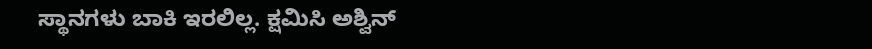ಸ್ಥಾನಗಳು ಬಾಕಿ ಇರಲಿಲ್ಲ. ಕ್ಷಮಿಸಿ ಅಶ್ವಿನ್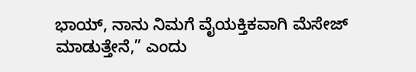ಭಾಯ್, ನಾನು ನಿಮಗೆ ವೈಯಕ್ತಿಕವಾಗಿ ಮೆಸೇಜ್ ಮಾಡುತ್ತೇನೆ,” ಎಂದು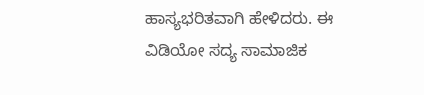ಹಾಸ್ಯಭರಿತವಾಗಿ ಹೇಳಿದರು. ಈ ವಿಡಿಯೋ ಸದ್ಯ ಸಾಮಾಜಿಕ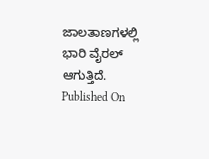ಜಾಲತಾಣಗಳಲ್ಲಿ ಭಾರಿ ವೈರಲ್ ಆಗುತ್ತಿದೆ.
Published On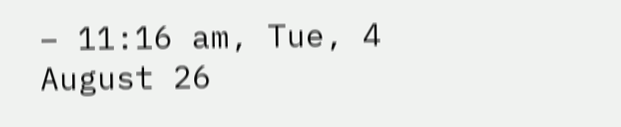– 11:16 am, Tue, 4 August 26